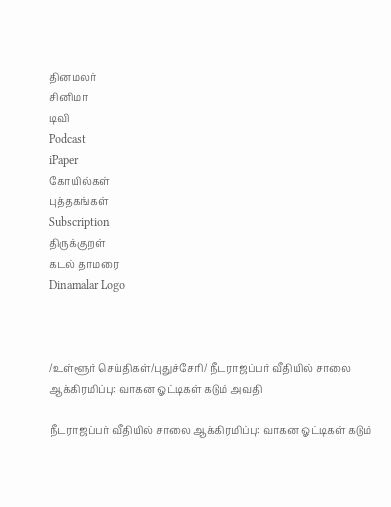தினமலர்
சினிமா
டிவி
Podcast
iPaper
கோயில்கள்
புத்தகங்கள்
Subscription
திருக்குறள்
கடல் தாமரை
Dinamalar Logo



/உள்ளூர் செய்திகள்/புதுச்சேரி/ நீடராஜப்பர் வீதியில் சாலை ஆக்கிரமிப்பு: வாகன ஓட்டிகள் கடும் அவதி

நீடராஜப்பர் வீதியில் சாலை ஆக்கிரமிப்பு: வாகன ஓட்டிகள் கடும்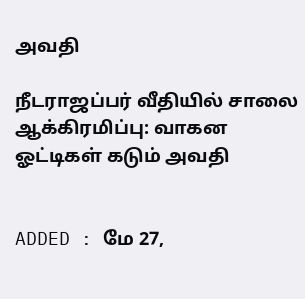அவதி

நீடராஜப்பர் வீதியில் சாலை ஆக்கிரமிப்பு: வாகன ஓட்டிகள் கடும் அவதி


ADDED : மே 27,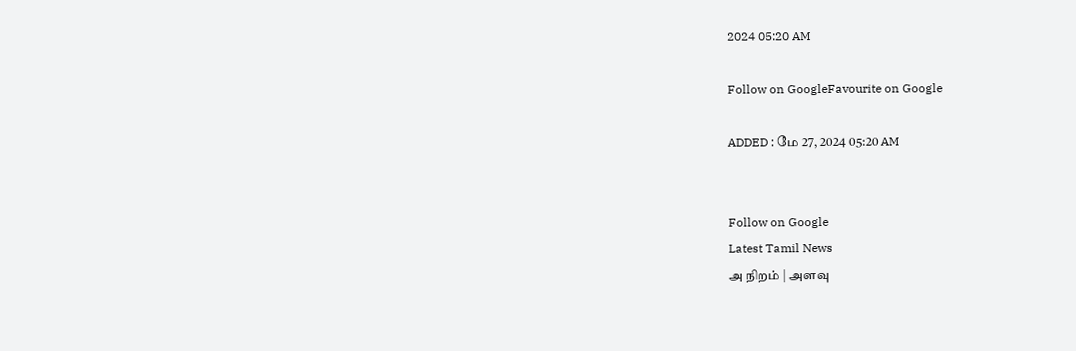2024 05:20 AM

Follow on GoogleFavourite on Google

ADDED : மே 27, 2024 05:20 AM


Follow on Google
Latest Tamil News
அ நிறம் | அளவு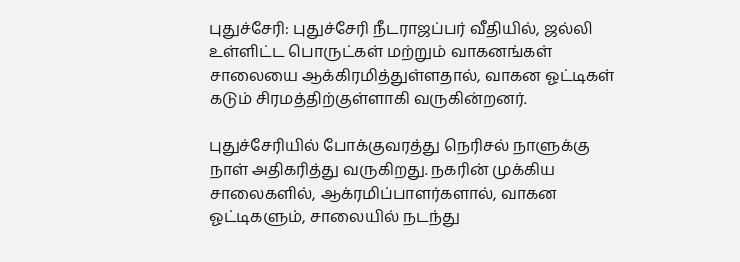புதுச்சேரி: புதுச்சேரி நீடராஜப்பர் வீதியில், ஜல்லி உள்ளிட்ட பொருட்கள் மற்றும் வாகனங்கள் சாலையை ஆக்கிரமித்துள்ளதால், வாகன ஓட்டிகள் கடும் சிரமத்திற்குள்ளாகி வருகின்றனர்.

புதுச்சேரியில் போக்குவரத்து நெரிசல் நாளுக்கு நாள் அதிகரித்து வருகிறது. நகரின் முக்கிய சாலைகளில், ஆக்ரமிப்பாளர்களால், வாகன ஓட்டிகளும், சாலையில் நடந்து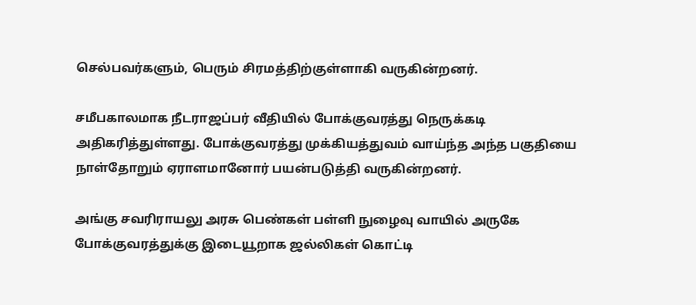செல்பவர்களும், பெரும் சிரமத்திற்குள்ளாகி வருகின்றனர்.

சமீபகாலமாக நீடராஜப்பர் வீதியில் போக்குவரத்து நெருக்கடி அதிகரித்துள்ளது. போக்குவரத்து முக்கியத்துவம் வாய்ந்த அந்த பகுதியை நாள்தோறும் ஏராளமானோர் பயன்படுத்தி வருகின்றனர்.

அங்கு சவரிராயலு அரசு பெண்கள் பள்ளி நுழைவு வாயில் அருகே போக்குவரத்துக்கு இடையூறாக ஜல்லிகள் கொட்டி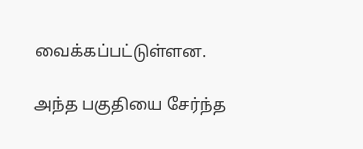வைக்கப்பட்டுள்ளன.

அந்த பகுதியை சேர்ந்த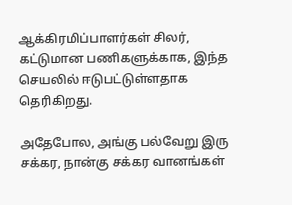ஆக்கிரமிப்பாளர்கள் சிலர், கட்டுமான பணிகளுக்காக, இந்த செயலில் ஈடுபட்டுள்ளதாக தெரிகிறது.

அதேபோல, அங்கு பல்வேறு இரு சக்கர, நான்கு சக்கர வானங்கள்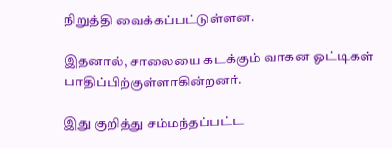நிறுத்தி வைக்கப்பட்டுள்ளன.

இதனால், சாலையை கடக்கும் வாகன ஓட்டிகள் பாதிப்பிற்குள்ளாகின்றனர்.

இது குறித்து சம்மந்தப்பட்ட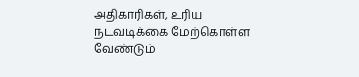அதிகாரிகள், உரிய நடவடிக்கை மேற்கொள்ள வேண்டும்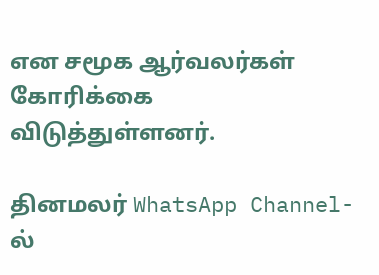என சமூக ஆர்வலர்கள் கோரிக்கை விடுத்துள்ளனர்.

தினமலர் WhatsApp Channel-ல்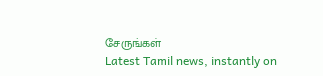சேருங்கள்
Latest Tamil news, instantly on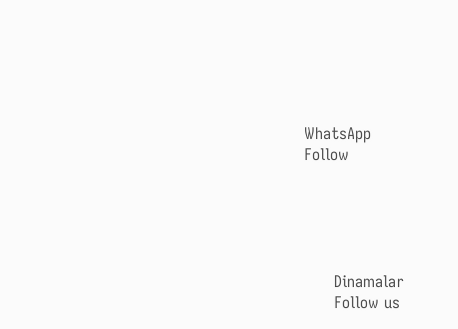WhatsApp
Follow





      Dinamalar
      Follow us